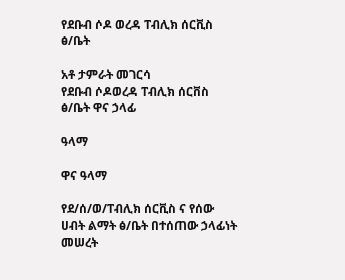የደቡብ ሶዶ ወረዳ ፐብሊክ ሰርቪስ ፅ/ቤት

አቶ ታምራት መገርሳ
የደቡብ ሶዶወረዳ ፐብሊክ ሰርቨስ ፅ/ቤት ዋና ኃላፊ

ዓላማ

ዋና ዓላማ

የደ/ሰ/ወ/ፐብሊክ ሰርቪስ ና የሰው ሀብት ልማት ፅ/ቤት በተሰጠው ኃላፊነት መሠረት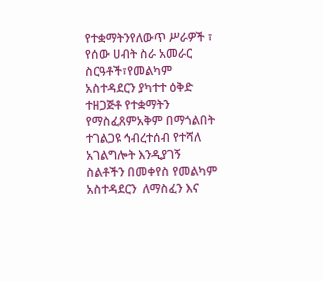የተቋማትንየለውጥ ሥራዎች ፣ የሰው ሀብት ስራ አመራር ስርዓቶች፣የመልካም አስተዳደርን ያካተተ ዕቅድ ተዘጋጅቶ የተቋማትን የማስፈጸምአቅም በማጎልበት ተገልጋዩ ኅብረተሰብ የተሻለ አገልግሎት እንዲያገኝ ስልቶችን በመቀየስ የመልካም አስተዳደርን  ለማስፈን እና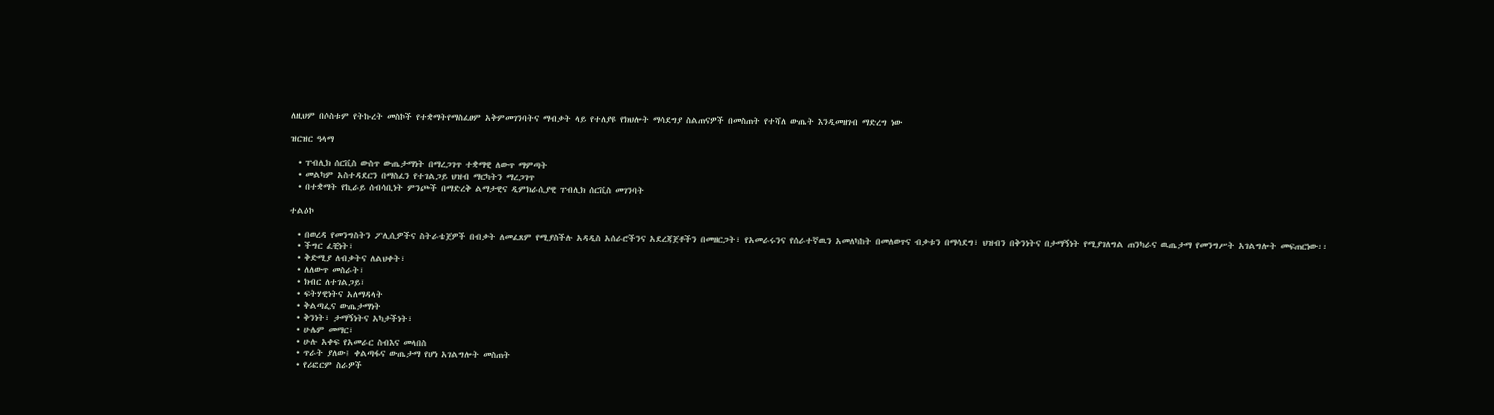ለዚህም በሶስቱም የትኩረት መስኮች የተቋማትየማስፈፀም አቅምመገንባትና ማብቃት ላይ የተለያዩ የክህሎት ማሳደግያ ስልጠናዎች በመስጠት የተሻለ ውጤት እንዲመዘገብ ማድረግ ነው

ዝርዝር ዓላማ

  • ፐብሊክ ሰርቪስ ውስጥ ውጤታማነት በማረጋገጥ ተቋማዊ ለውጥ ማምጣት
  • መልካም አስተዳደርን በማስፈን የተገልጋይ ህዝብ ማርካትን ማረጋገጥ
  • በተቋማት የኪራይ ሰብሳቢነት ምንጮች በማድረቅ ልማታዊና ዲምክራሲያዊ ፐብሊክ ሰርቪስ መገንባት

ተልዕኮ

  • በወረዳ የመንግስትን ፖሊሲዎችና ስትራቴጀዎች በብቃት ለመፈጸም የሚያስችሉ አዳዲስ አሰራሮችንና አደረጃጀቶችን በመዘርጋት፣ የአመራሩንና የሰራተኛዉን አመለካከት በመለወጥና ብቃቱን በማሳደግ፣ ህዝብን በቅንነትና በታማኝነት የሚያገለግል ጠንካራና ዉጤታማ የመንግሥት አገልግሎት መፍጠርነው፡፡
  • ችግር ፈቺነት፣
  • ቅድሚያ ለብቃትና ለልህቀት፣
  • ለለውጥ መስራት፣
  • ክብር ለተገልጋይ፣
  • ፍትሃዊነትና አለማዳላት
  • ቅልጣፌና ውጤታማነት
  • ቅንነት፣ ታማኝነትና አካታችነት፣
  • ሁሌም መማር፣
  • ሁሉ አቀፍ የአመራር ስብእና መላበስ
  • ጥራት ያለው፤ ቀልጣፋና ውጤታማ የሆነ አገልግሎት መስጠት
  • የሪፎርም ስራዎች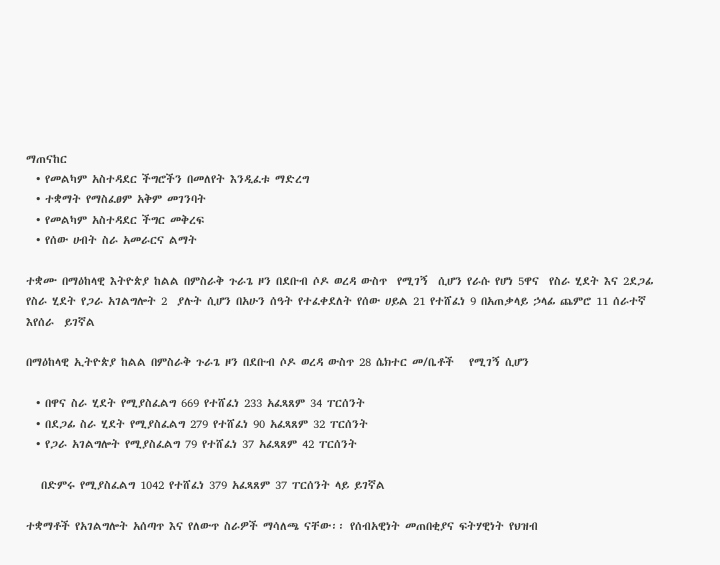ማጠናከር
  • የመልካም አስተዳደር ችግሮችን በመለየት እንዲፈቱ ማድረግ
  • ተቋማት የማስፈፀም አቅም መገንባት
  • የመልካም አስተዳደር ችግር መቅረፍ
  • የሰው ሀብት ስራ አመራርና ልማት

ተቋሙ በማዕከላዊ እትዮጵያ ከልል በምስራቅ ጉራጌ ዞን በደቡብ ሶዶ ወረዳ ውስጥ  የሚገኝ  ሲሆን የራሱ የሆነ 5ዋና  የስራ ሂደት እና 2ደጋፊ የስራ ሂደት የጋራ አገልግሎት 2  ያሉት ሲሆን በአሁን ሰዓት የተፈቀደለት የሰው ሀይል 21 የተሸፈነ 9 በአጠቃላይ ኃላፊ ጨምሮ 11 ሰራተኛ እየሰራ  ይገኛል

በማዕከላዊ ኢትዮጵያ ከልል በምስራቅ ጉራጌ ዞን በደቡብ ሶዶ ወረዳ ውስጥ 28 ሴክተር መ/ቤቶች   የሚገኝ ሲሆን

  • በዋና ስራ ሂደት የሚያስፈልግ 669 የተሸፈነ 233 አፈጻጸም 34 ፐርሰንት
  • በደጋፊ ስራ ሂደት የሚያስፈልግ 279 የተሸፈነ 90 አፈጻጸም 32 ፐርሰንት
  • የጋራ አገልግሎት የሚያስፈልግ 79 የተሸፈነ 37 አፈጻጸም 42 ፐርሰንት

   በድምሩ የሚያስፈልግ 1042 የተሸፈነ 379 አፈጻጸም 37 ፐርሰንት ላይ ይገኛል

ተቋማቶች የአገልግሎት አሰጣጥ እና የለውጥ ስራዎች ማሳለጫ ናቸው፡፡ የሰብአዊነት መጠበቂያና ፍትሃዊነት የህዝብ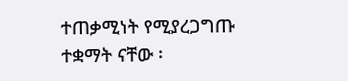ተጠቃሚነት የሚያረጋግጡ ተቋማት ናቸው ፡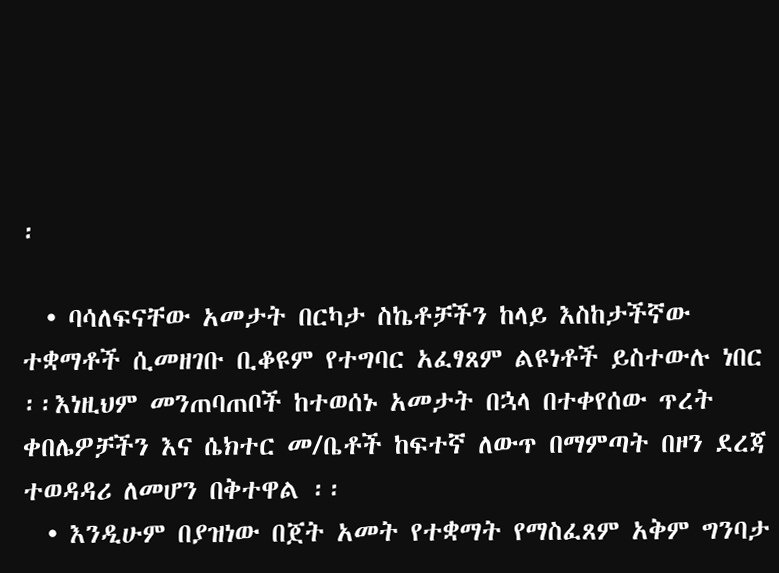፡

  • ባሳለፍናቸው አመታት በርካታ ስኬቶቻችን ከላይ እስከታችኛው ተቋማቶች ሲመዘገቡ ቢቆዩም የተግባር አፈፃጸም ልዩነቶች ይስተውሉ ነበር ፡፡እነዚህም መንጠባጠቦች ከተወሰኑ አመታት በኋላ በተቀየሰው ጥረት ቀበሌዎቻችን እና ሴክተር መ/ቤቶች ከፍተኛ ለውጥ በማምጣት በዞን ደረጃ ተወዳዳሪ ለመሆን በቅተዋል ፡፡
  • እንዲሁም በያዝነው በጀት አመት የተቋማት የማስፈጸም አቅም ግንባታ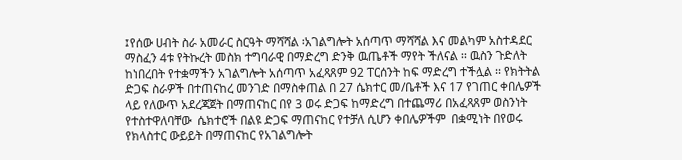፤የሰው ሀብት ስራ አመራር ስርዓት ማሻሻል ፡አገልግሎት አሰጣጥ ማሻሻል እና መልካም አስተዳደር ማስፈን 4ቱ የትኩረት መስክ ተግባራዊ በማድረግ ድንቅ ዉጤቶች ማየት ችለናል ፡፡ ዉስን ጉድለት ከነበረበት የተቋማችን አገልግሎት አሰጣጥ አፈጻጸም 92 ፐርሰንት ከፍ ማድረግ ተችሏል ፡፡ የክትትል ድጋፍ ስራዎች በተጠናከረ መንገድ በማስቀጠል በ 27 ሴክተር መ/ቤቶች እና 17 የገጠር ቀበሌዎች ላይ የለውጥ አደረጃጀት በማጠናከር በየ 3 ወሩ ድጋፍ ከማድረግ በተጨማሪ በአፈጻጸም ወስንነት የተስተዋለባቸው  ሴክተሮች በልዩ ድጋፍ ማጠናከር የተቻለ ሲሆን ቀበሌዎችም  በቋሚነት በየወሩ የክላስተር ውይይት በማጠናከር የአገልግሎት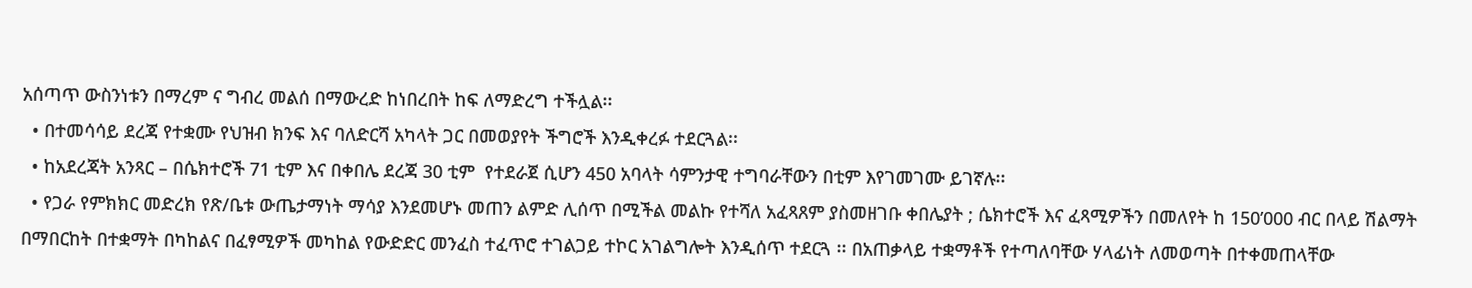አሰጣጥ ውስንነቱን በማረም ና ግብረ መልሰ በማውረድ ከነበረበት ከፍ ለማድረግ ተችሏል፡፡
  • በተመሳሳይ ደረጃ የተቋሙ የህዝብ ክንፍ እና ባለድርሻ አካላት ጋር በመወያየት ችግሮች እንዲቀረፉ ተደርጓል፡፡
  • ከአደረጃት አንጻር – በሴክተሮች 71 ቲም እና በቀበሌ ደረጃ 30 ቲም  የተደራጀ ሲሆን 450 አባላት ሳምንታዊ ተግባራቸውን በቲም እየገመገሙ ይገኛሉ፡፡
  • የጋራ የምክክር መድረክ የጽ/ቤቱ ውጤታማነት ማሳያ እንደመሆኑ መጠን ልምድ ሊሰጥ በሚችል መልኩ የተሻለ አፈጻጸም ያስመዘገቡ ቀበሌያት ; ሴክተሮች እና ፈጻሚዎችን በመለየት ከ 150’000 ብር በላይ ሽልማት በማበርከት በተቋማት በካከልና በፈፃሚዎች መካከል የውድድር መንፈስ ተፈጥሮ ተገልጋይ ተኮር አገልግሎት እንዲሰጥ ተደርጓ ፡፡ በአጠቃላይ ተቋማቶች የተጣለባቸው ሃላፊነት ለመወጣት በተቀመጠላቸው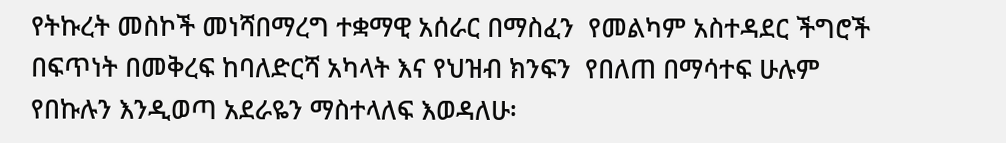የትኩረት መስኮች መነሻበማረግ ተቋማዊ አሰራር በማስፈን  የመልካም አስተዳደር ችግሮች በፍጥነት በመቅረፍ ከባለድርሻ አካላት እና የህዝብ ክንፍን  የበለጠ በማሳተፍ ሁሉም የበኩሉን እንዲወጣ አደራዬን ማስተላለፍ እወዳለሁ፡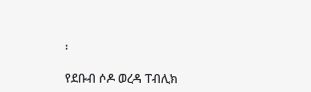፡

የደቡብ ሶዶ ወረዳ ፐብሊክ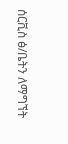ሰርቪስ ፅ/ቤትን ለማግኘት